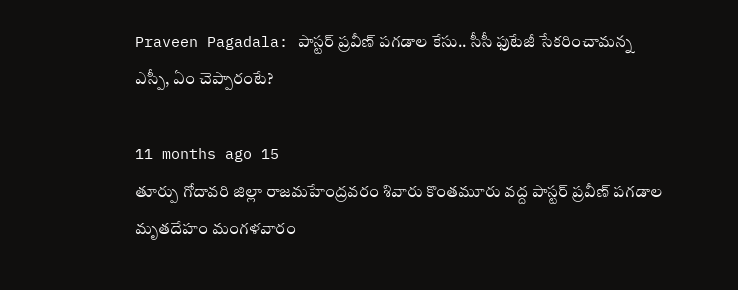Praveen Pagadala: పాస్టర్ ప్రవీణ్ పగడాల కేసు.. సీసీ ఫుటేజీ సేకరించామన్న ఎస్పీ, ఏం చెప్పారంటే?

11 months ago 15
తూర్పు గోదావరి జిల్లా రాజమహేంద్రవరం శివారు కొంతమూరు వద్ద పాస్టర్ ప్రవీణ్ పగడాల మృతదేహం మంగళవారం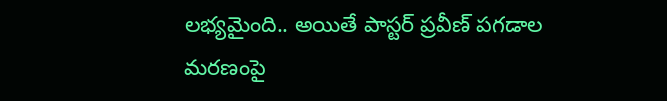లభ్యమైంది.. అయితే పాస్టర్ ప్రవీణ్ పగడాల మరణంపై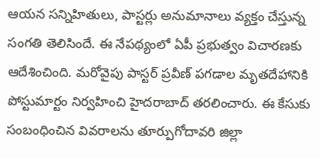ఆయన సన్నిహితులు, పాస్టర్లు అనుమానాలు వ్యక్తం చేస్తున్న సంగతి తెలిసిందే. ఈ నేపథ్యంలో ఏపీ ప్రభుత్వం విచారణకు ఆదేశించింది. మరోవైపు పాస్టర్ ప్రవీణ్ పగడాల మృతదేహానికి పోస్టుమార్టం నిర్వహించి హైదరాబాద్ తరలించారు. ఈ కేసుకు సంబంధించిన వివరాలను తూర్పుగోదావరి జిల్లా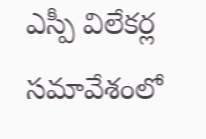ఎస్పీ విలేకర్ల సమావేశంలో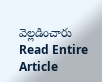వెల్లడించారు
Read Entire Article